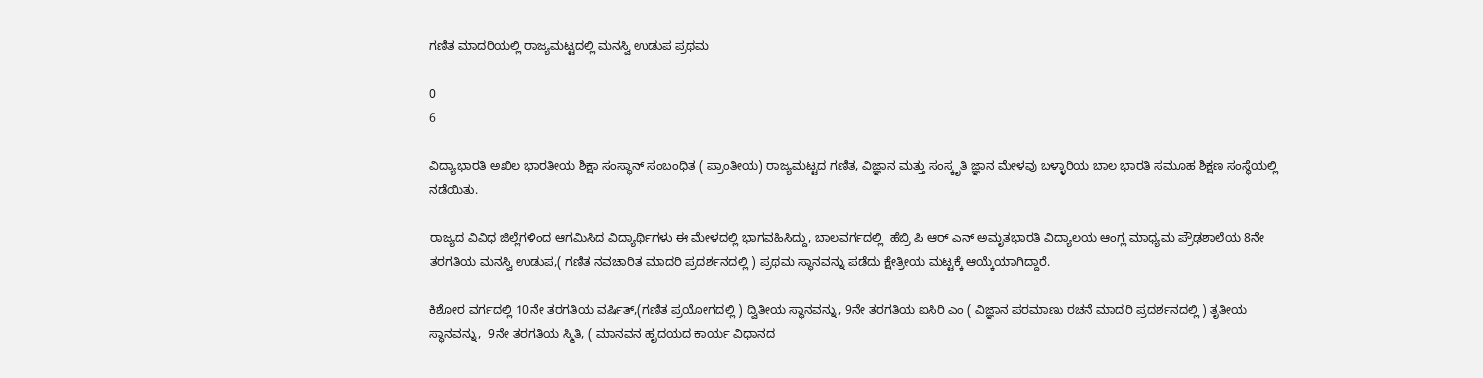ಗಣಿತ ಮಾದರಿಯಲ್ಲಿ ರಾಜ್ಯಮಟ್ಟದಲ್ಲಿ ಮನಸ್ವಿ ಉಡುಪ ಪ್ರಥಮ

0
6

ವಿದ್ಯಾಭಾರತಿ ಅಖಿಲ ಭಾರತೀಯ ಶಿಕ್ಷಾ ಸಂಸ್ಥಾನ್ ಸಂಬಂಧಿತ ( ಪ್ರಾಂತೀಯ) ರಾಜ್ಯಮಟ್ಟದ ಗಣಿತ, ವಿಜ್ಞಾನ ಮತ್ತು ಸಂಸ್ಕೃತಿ ಜ್ಞಾನ ಮೇಳವು ಬಳ್ಳಾರಿಯ ಬಾಲ ಭಾರತಿ ಸಮೂಹ ಶಿಕ್ಷಣ ಸಂಸ್ಥೆಯಲ್ಲಿ ನಡೆಯಿತು.

ರಾಜ್ಯದ ವಿವಿಧ ಜಿಲ್ಲೆಗಳಿಂದ ಆಗಮಿಸಿದ ವಿದ್ಯಾರ್ಥಿಗಳು ಈ ಮೇಳದಲ್ಲಿ ಭಾಗವಹಿಸಿದ್ದು, ಬಾಲವರ್ಗದಲ್ಲಿ  ಹೆಬ್ರಿ ಪಿ ಆರ್ ಎನ್ ಅಮೃತಭಾರತಿ ವಿದ್ಯಾಲಯ ಆಂಗ್ಲ ಮಾಧ್ಯಮ ಪ್ರೌಢಶಾಲೆಯ 8ನೇ ತರಗತಿಯ ಮನಸ್ವಿ ಉಡುಪ,( ಗಣಿತ ನವಚಾರಿತ ಮಾದರಿ ಪ್ರದರ್ಶನದಲ್ಲಿ ) ಪ್ರಥಮ ಸ್ಥಾನವನ್ನು ಪಡೆದು ಕ್ಷೇತ್ರೀಯ ಮಟ್ಟಕ್ಕೆ ಆಯ್ಕೆಯಾಗಿದ್ದಾರೆ.

ಕಿಶೋರ ವರ್ಗದಲ್ಲಿ 10ನೇ ತರಗತಿಯ ವರ್ಷಿತ್,(ಗಣಿತ ಪ್ರಯೋಗದಲ್ಲಿ ) ದ್ವಿತೀಯ ಸ್ಥಾನವನ್ನು, 9ನೇ ತರಗತಿಯ ಐಸಿರಿ ಎಂ ( ವಿಜ್ಞಾನ ಪರಮಾಣು ರಚನೆ ಮಾದರಿ ಪ್ರದರ್ಶನದಲ್ಲಿ ) ತೃತೀಯ ಸ್ಥಾನವನ್ನು,  9ನೇ ತರಗತಿಯ ಸ್ಮಿತಿ, ( ಮಾನವನ ಹೃದಯದ ಕಾರ್ಯ ವಿಧಾನದ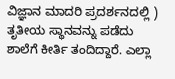ವಿಜ್ಞಾನ ಮಾದರಿ ಪ್ರದರ್ಶನದಲ್ಲಿ ) ತೃತೀಯ ಸ್ಥಾನವನ್ನು ಪಡೆದು ಶಾಲೆಗೆ ಕೀರ್ತಿ ತಂದಿದ್ದಾರೆ. ಎಲ್ಲಾ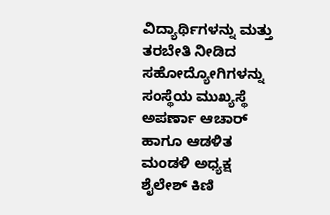ವಿದ್ಯಾರ್ಥಿಗಳನ್ನು ಮತ್ತು ತರಬೇತಿ ನೀಡಿದ ಸಹೋದ್ಯೋಗಿಗಳನ್ನು ಸಂಸ್ಥೆಯ ಮುಖ್ಯಸ್ಥೆ ಅಪರ್ಣಾ ಆಚಾರ್ ಹಾಗೂ ಆಡಳಿತ ಮಂಡಳಿ ಅಧ್ಯಕ್ಷ ಶೈಲೇಶ್ ಕಿಣಿ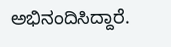ಅಭಿನಂದಿಸಿದ್ದಾರೆ.